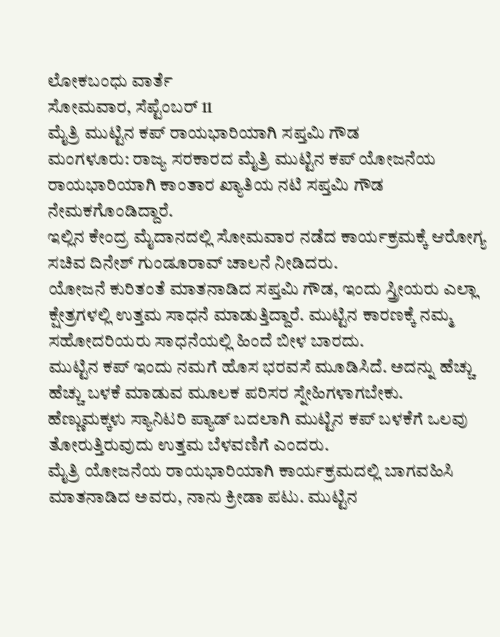ಲೋಕಬಂಧು ವಾರ್ತೆ
ಸೋಮವಾರ, ಸೆಪ್ಟೆಂಬರ್ 11
ಮೈತ್ರಿ ಮುಟ್ಟಿನ ಕಪ್ ರಾಯಭಾರಿಯಾಗಿ ಸಪ್ತಮಿ ಗೌಡ
ಮಂಗಳೂರು: ರಾಜ್ಯ ಸರಕಾರದ ಮೈತ್ರಿ ಮುಟ್ಟಿನ ಕಪ್ ಯೋಜನೆಯ ರಾಯಭಾರಿಯಾಗಿ ಕಾಂತಾರ ಖ್ಯಾತಿಯ ನಟಿ ಸಪ್ತಮಿ ಗೌಡ ನೇಮಕಗೊಂಡಿದ್ದಾರೆ.
ಇಲ್ಲಿನ ಕೇಂದ್ರ ಮೈದಾನದಲ್ಲಿ ಸೋಮವಾರ ನಡೆದ ಕಾರ್ಯಕ್ರಮಕ್ಕೆ ಆರೋಗ್ಯ ಸಚಿವ ದಿನೇಶ್ ಗುಂಡೂರಾವ್ ಚಾಲನೆ ನೀಡಿದರು.
ಯೋಜನೆ ಕುರಿತಂತೆ ಮಾತನಾಡಿದ ಸಪ್ತಮಿ ಗೌಡ, ಇಂದು ಸ್ತ್ರೀಯರು ಎಲ್ಲಾ ಕ್ಷೇತ್ರಗಳಲ್ಲಿ ಉತ್ತಮ ಸಾಧನೆ ಮಾಡುತ್ತಿದ್ದಾರೆ. ಮುಟ್ಟಿನ ಕಾರಣಕ್ಕೆ ನಮ್ಮ ಸಹೋದರಿಯರು ಸಾಧನೆಯಲ್ಲಿ ಹಿಂದೆ ಬೀಳ ಬಾರದು.
ಮುಟ್ಟಿನ ಕಪ್ ಇಂದು ನಮಗೆ ಹೊಸ ಭರವಸೆ ಮೂಡಿಸಿದೆ. ಅದನ್ನು ಹೆಚ್ಚು ಹೆಚ್ಚು ಬಳಕೆ ಮಾಡುವ ಮೂಲಕ ಪರಿಸರ ಸ್ನೇಹಿಗಳಾಗಬೇಕು.
ಹೆಣ್ಣುಮಕ್ಕಳು ಸ್ಯಾನಿಟರಿ ಪ್ಯಾಡ್ ಬದಲಾಗಿ ಮುಟ್ಟಿನ ಕಪ್ ಬಳಕೆಗೆ ಒಲವು ತೋರುತ್ತಿರುವುದು ಉತ್ತಮ ಬೆಳವಣಿಗೆ ಎಂದರು.
ಮೈತ್ರಿ ಯೋಜನೆಯ ರಾಯಭಾರಿಯಾಗಿ ಕಾರ್ಯಕ್ರಮದಲ್ಲಿ ಬಾಗವಹಿಸಿ ಮಾತನಾಡಿದ ಅವರು, ನಾನು ಕ್ರೀಡಾ ಪಟು. ಮುಟ್ಟಿನ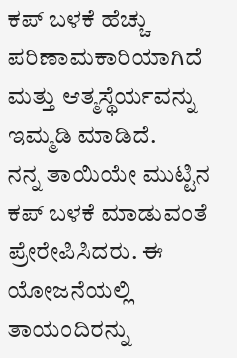ಕಪ್ ಬಳಕೆ ಹೆಚ್ಚು ಪರಿಣಾಮಕಾರಿಯಾಗಿದೆ ಮತ್ತು ಆತ್ಮಸ್ಥೆರ್ಯವನ್ನು ಇಮ್ಮಡಿ ಮಾಡಿದೆ.
ನನ್ನ ತಾಯಿಯೇ ಮುಟ್ಟಿನ ಕಪ್ ಬಳಕೆ ಮಾಡುವಂತೆ ಪ್ರೇರೇಪಿಸಿದರು. ಈ ಯೋಜನೆಯಲ್ಲಿ ತಾಯಂದಿರನ್ನು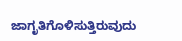ಜಾಗೃತಿಗೊಳಿಸುತ್ತಿರುವುದು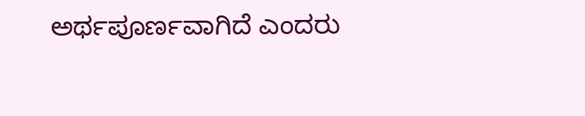ಅರ್ಥಪೂರ್ಣವಾಗಿದೆ ಎಂದರು